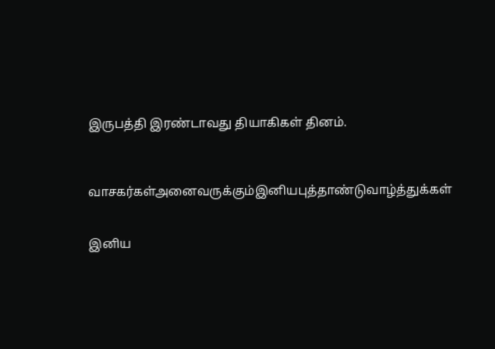இருபத்தி இரண்டாவது தியாகிகள் தினம்.



வாசகர்கள்அனைவருக்கும்இனியபுத்தாண்டுவாழ்த்துக்கள்


இனிய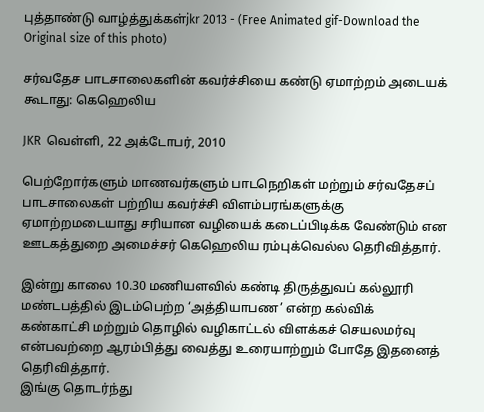புத்தாண்டு வாழ்த்துக்கள்jkr 2013 - (Free Animated gif-Download the Original size of this photo)

சர்வதேச பாடசாலைகளின் கவர்ச்சியை கண்டு ஏமாற்றம் அடையக் கூடாது: கெஹெலிய

JKR  வெள்ளி, 22 அக்டோபர், 2010

பெற்றோர்களும் மாணவர்களும் பாடநெறிகள் மற்றும் சர்வதேசப் பாடசாலைகள் பற்றிய கவர்ச்சி விளம்பரங்களுக்கு ஏமாற்றமடையாது சரியான வழியைக் கடைப்பிடிக்க வேண்டும் என ஊடகத்துறை அமைச்சர் கெஹெலிய ரம்புக்வெல்ல தெரிவித்தார்.

இன்று காலை 10.30 மணியளவில் கண்டி திருத்துவப் கல்லூரி மண்டபத்தில் இடம்பெற்ற ‘அத்தியாபண’ என்ற கல்விக் கண்காட்சி மற்றும் தொழில் வழிகாட்டல் விளக்கச் செயலமர்வு என்பவற்றை ஆரம்பித்து வைத்து உரையாற்றும் போதே இதனைத் தெரிவித்தார்.
இங்கு தொடர்ந்து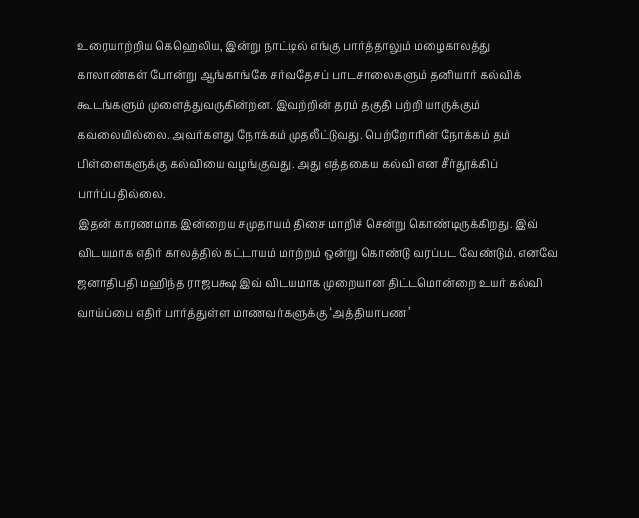உரையாற்றிய கெஹெலிய, இன்று நாட்டில் எங்கு பார்த்தாலும் மழைகாலத்து காலாண்கள் போன்று ஆங்காங்கே சர்வதேசப் பாடசாலைகளும் தனியார் கல்விக் கூடங்களும் முளைத்துவருகின்றன. இவற்றின் தரம் தகுதி பற்றி யாருக்கும் கவலையில்லை. அவர்களது நோக்கம் முதலீட்டுவது. பெற்றோரின் நோக்கம் தம் பிள்ளைகளுக்கு கல்வியை வழங்குவது. அது எத்தகைய கல்வி என சீர்தூக்கிப் பார்ப்பதில்லை.
இதன் காரணமாக இன்றைய சமுதாயம் திசை மாறிச் சென்று கொண்டிருக்கிறது. இவ் விடயமாக எதிர் காலத்தில் கட்டாயம் மாற்றம் ஒன்று கொண்டு வரப்பட வேண்டும். எனவே ஜனாதிபதி மஹிந்த ராஜபக்ஷ இவ் விடயமாக முறையான திட்டமொன்றை உயர் கல்வி வாய்ப்பை எதிர் பார்த்துள்ள மாணவர்களுக்கு ‘அத்தியாபண’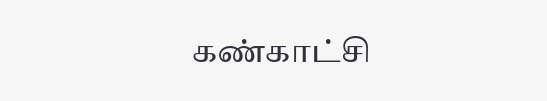கண்காட்சி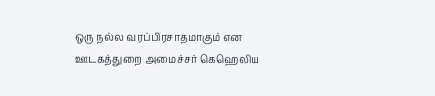ஒரு நல்ல வரப்பிரசாதமாகும் என ஊடகத்துறை அமைச்சர் கெஹெலிய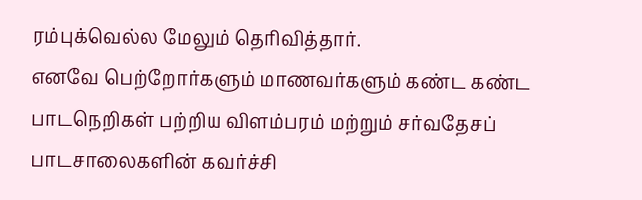ரம்புக்வெல்ல மேலும் தெரிவித்தார்.
எனவே பெற்றோர்களும் மாணவர்களும் கண்ட கண்ட பாடநெறிகள் பற்றிய விளம்பரம் மற்றும் சர்வதேசப் பாடசாலைகளின் கவர்ச்சி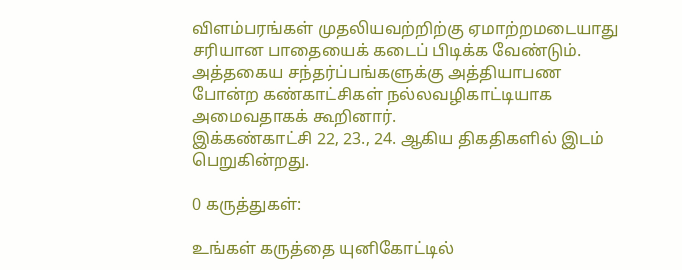விளம்பரங்கள் முதலியவற்றிற்கு ஏமாற்றமடையாது சரியான பாதையைக் கடைப் பிடிக்க வேண்டும். அத்தகைய சந்தர்ப்பங்களுக்கு அத்தியாபண போன்ற கண்காட்சிகள் நல்லவழிகாட்டியாக அமைவதாகக் கூறினார்.
இக்கண்காட்சி 22, 23., 24. ஆகிய திகதிகளில் இடம் பெறுகின்றது.

0 கருத்துகள்:

உங்கள் கருத்தை யுனிகோட்டில்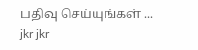பதிவு செய்யுங்கள் ...
jkr jkr